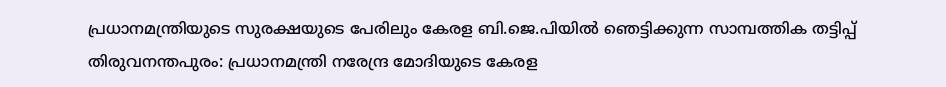പ്രധാനമന്ത്രിയുടെ സുരക്ഷയുടെ പേരിലും കേരള ബി.ജെ.പിയിൽ ഞെട്ടിക്കുന്ന സാമ്പത്തിക തട്ടിപ്പ്
തിരുവനന്തപുരം: പ്രധാനമന്ത്രി നരേന്ദ്ര മോദിയുടെ കേരള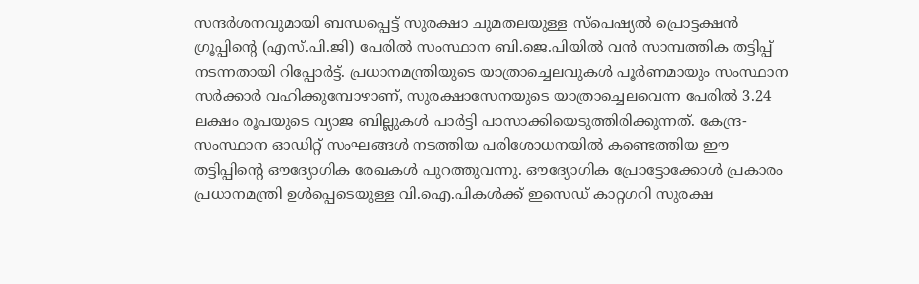സന്ദർശനവുമായി ബന്ധപ്പെട്ട് സുരക്ഷാ ചുമതലയുള്ള സ്പെഷ്യൽ പ്രൊട്ടക്ഷൻ ഗ്രൂപ്പിന്റെ (എസ്.പി.ജി) പേരിൽ സംസ്ഥാന ബി.ജെ.പിയിൽ വൻ സാമ്പത്തിക തട്ടിപ്പ് നടന്നതായി റിപ്പോർട്ട്. പ്രധാനമന്ത്രിയുടെ യാത്രാച്ചെലവുകൾ പൂർണമായും സംസ്ഥാന സർക്കാർ വഹിക്കുമ്പോഴാണ്, സുരക്ഷാസേനയുടെ യാത്രാച്ചെലവെന്ന പേരിൽ 3.24 ലക്ഷം രൂപയുടെ വ്യാജ ബില്ലുകൾ പാർട്ടി പാസാക്കിയെടുത്തിരിക്കുന്നത്. കേന്ദ്ര-സംസ്ഥാന ഓഡിറ്റ് സംഘങ്ങൾ നടത്തിയ പരിശോധനയിൽ കണ്ടെത്തിയ ഈ തട്ടിപ്പിന്റെ ഔദ്യോഗിക രേഖകൾ പുറത്തുവന്നു. ഔദ്യോഗിക പ്രോട്ടോക്കോൾ പ്രകാരം പ്രധാനമന്ത്രി ഉൾപ്പെടെയുള്ള വി.ഐ.പികൾക്ക് ഇസെഡ് കാറ്റഗറി സുരക്ഷ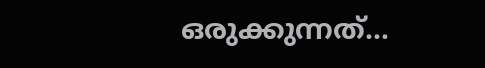ഒരുക്കുന്നത്…